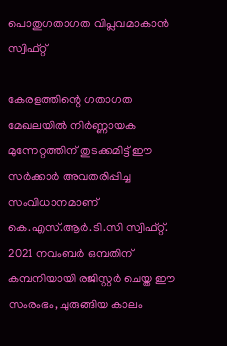പൊതുഗതാഗത വിപ്ലവമാകാന്‍ സ്വിഫ്റ്റ്

കേരളത്തിന്റെ ഗതാഗത മേഖലയിൽ നിർണ്ണായക മുന്നേറ്റത്തിന് തുടക്കമിട്ട് ഈ സർക്കാർ അവതരിപ്പിച്ച സംവിധാനമാണ് കെ.എസ്.ആർ.ടി.സി സ്വിഫ്റ്റ്. 2021 നവംബർ ഒമ്പതിന് കമ്പനിയായി രജിസ്റ്റർ ചെയ്ത ഈ സംരംഭം, ചുരുങ്ങിയ കാലം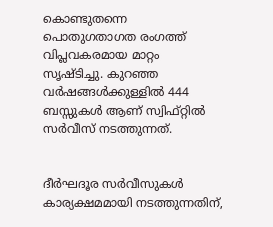കൊണ്ടുതന്നെ പൊതുഗതാഗത രംഗത്ത് വിപ്ലവകരമായ മാറ്റം സൃഷ്ടിച്ചു. കുറഞ്ഞ വർഷങ്ങൾക്കുള്ളിൽ 444 ബസ്സുകൾ ആണ് സ്വിഫ്റ്റിൽ സർവീസ് നടത്തുന്നത്.


ദീർഘദൂര സർവീസുകൾ കാര്യക്ഷമമായി നടത്തുന്നതിന്,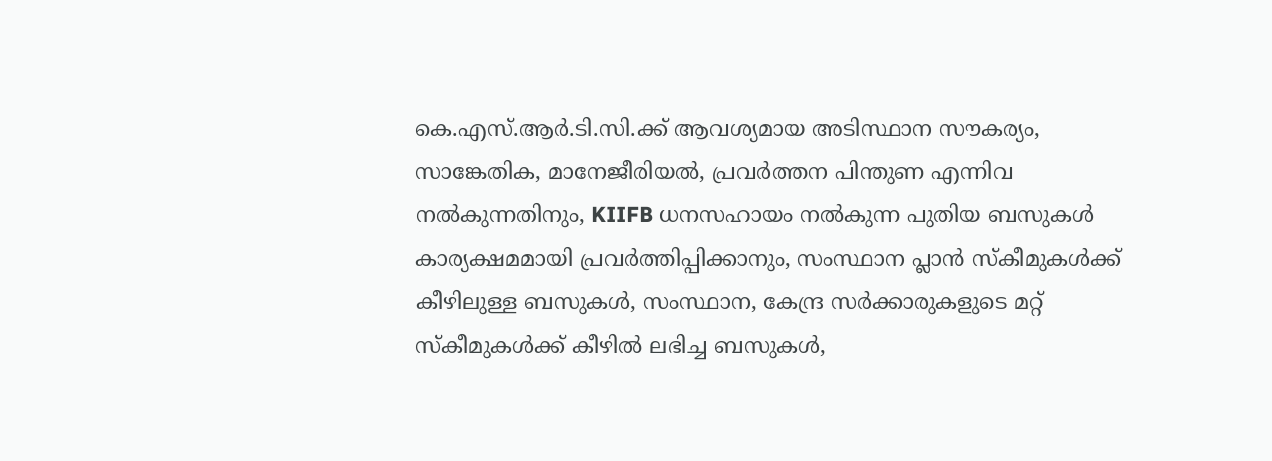കെ.എസ്.ആർ.ടി.സി.ക്ക് ആവശ്യമായ അടിസ്ഥാന സൗകര്യം, സാങ്കേതിക, മാനേജീരിയൽ, പ്രവർത്തന പിന്തുണ എന്നിവ നൽകുന്നതിനും, KIIFB ധനസഹായം നൽകുന്ന പുതിയ ബസുകൾ കാര്യക്ഷമമായി പ്രവർത്തിപ്പിക്കാനും, സംസ്ഥാന പ്ലാൻ സ്‌കീമുകൾക്ക് കീഴിലുള്ള ബസുകൾ, സംസ്ഥാന, കേന്ദ്ര സർക്കാരുകളുടെ മറ്റ് സ്‌കീമുകൾക്ക് കീഴിൽ ലഭിച്ച ബസുകൾ,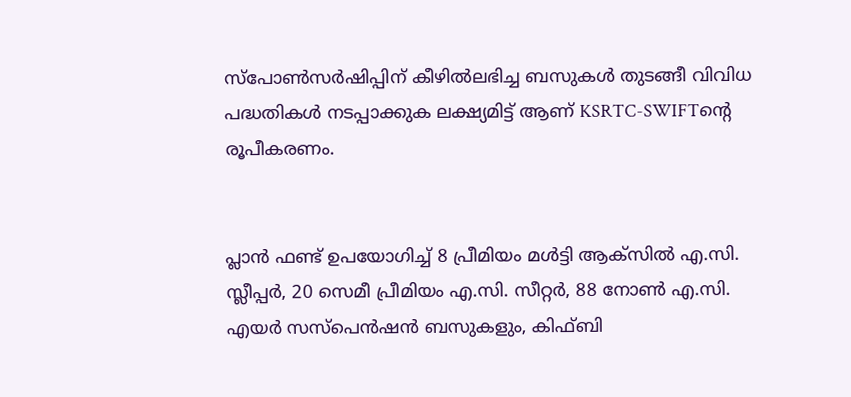സ്‌പോൺസർഷിപ്പിന് കീഴിൽലഭിച്ച ബസുകൾ തുടങ്ങീ വിവിധ പദ്ധതികൾ നടപ്പാക്കുക ലക്ഷ്യമിട്ട് ആണ് KSRTC-SWIFTന്റെ രൂപീകരണം.


പ്ലാൻ ഫണ്ട് ഉപയോഗിച്ച് 8 പ്രീമിയം മൾട്ടി ആക്‌സിൽ എ.സി. സ്ലീപ്പർ, 20 സെമീ പ്രീമിയം എ.സി. സീറ്റർ, 88 നോൺ എ.സി. എയർ സസ്‌പെൻഷൻ ബസുകളും, കിഫ്ബി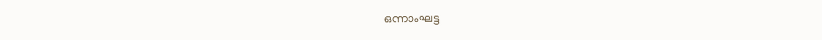ഒന്നാംഘട്ട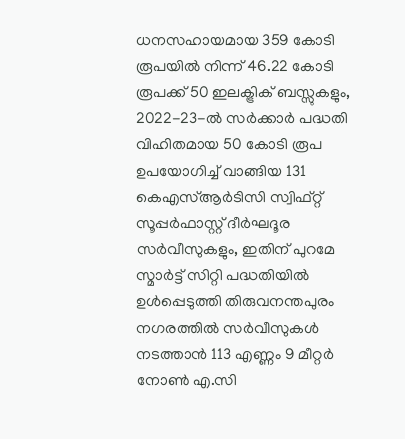ധനസഹായമായ 359 കോടി രൂപയിൽ നിന്ന് 46.22 കോടി രൂപക്ക് 50 ഇലക്ട്രിക് ബസ്സുകളും, 2022-23-ൽ സർക്കാർ പദ്ധതി വിഹിതമായ 50 കോടി രൂപ ഉപയോഗിച്ച് വാങ്ങിയ 131 കെഎസ്ആർടിസി സ്വിഫ്റ്റ് സൂപ്പർഫാസ്റ്റ് ദീർഘദൂര സർവീസുകളും, ഇതിന് പുറമേ സ്മാർട്ട് സിറ്റി പദ്ധതിയിൽ ഉൾപ്പെടുത്തി തിരുവനന്തപുരം നഗരത്തിൽ സർവീസുകൾ നടത്താൻ 113 എണ്ണം 9 മീറ്റർ നോൺ എ.സി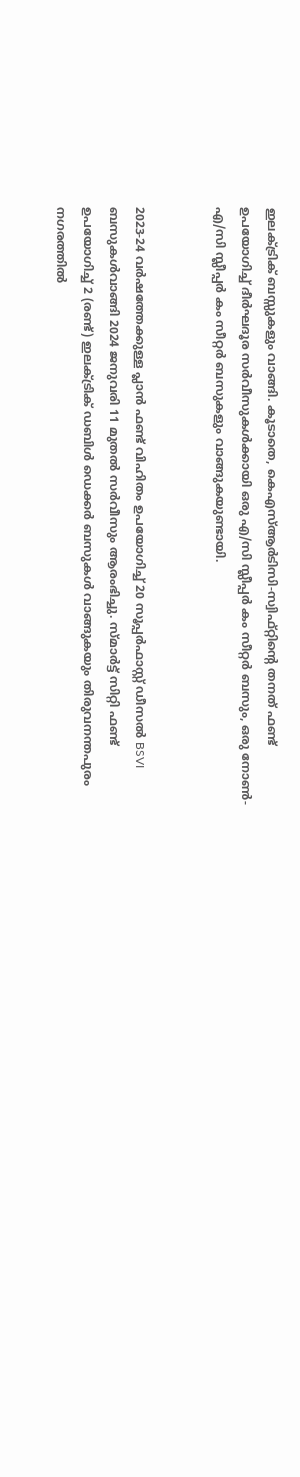ഇലക്ട്രിക് ബസ്സുകളും വാങ്ങി. കൂടാതെ, കെഎസ്ആർടിസി-സ്വിഫ്റ്റിൻ്റെ തനത് ഫണ്ട് ഉപയോഗിച്ച് ദീർഘദൂര സർവീസുകൾക്കായി ഒരു എ/സി സ്ലീപ്പർ കം സീറ്റർ ബസും, ഒരു നോൺ-എ/സി സ്ലീപ്പർ കം സീറ്റർ ബസുകളും വാങ്ങുകയുണ്ടായി.


2023-24 വർഷത്തേക്കുള്ള പ്ലാൻ ഫണ്ട് വിഹിതം ഉപയോഗിച്ച് 20 സൂപ്പർഫാസ്റ്റ് ഡീസൽ BSVI ബസുകൾവാങ്ങി 2024 ജനുവരി 11 മുതൽ സർവീസും ആരംഭിച്ചു. സ്മാർട്ട് സിറ്റി ഫണ്ട് ഉപയോഗിച്ച് 2 (രണ്ട്) ഇലക്ട്രിക് ഡബിൾ ഡെക്കർ ബസുകൾ വാങ്ങുകയും തിരുവനന്തപുരം നഗരത്തിൽ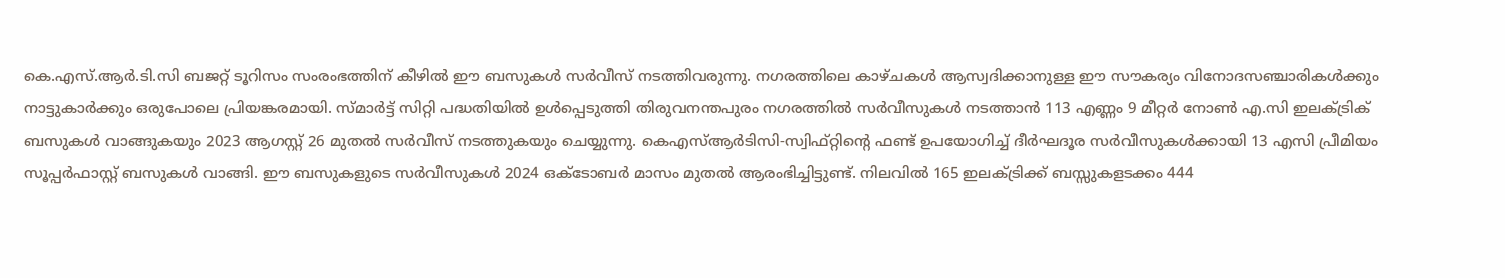കെ.എസ്.ആർ.ടി.സി ബജറ്റ് ടൂറിസം സംരംഭത്തിന് കീഴിൽ ഈ ബസുകൾ സർവീസ് നടത്തിവരുന്നു. നഗരത്തിലെ കാഴ്ചകൾ ആസ്വദിക്കാനുള്ള ഈ സൗകര്യം വിനോദസഞ്ചാരികൾക്കും നാട്ടുകാർക്കും ഒരുപോലെ പ്രിയങ്കരമായി. സ്മാർട്ട് സിറ്റി പദ്ധതിയിൽ ഉൾപ്പെടുത്തി തിരുവനന്തപുരം നഗരത്തിൽ സർവീസുകൾ നടത്താൻ 113 എണ്ണം 9 മീറ്റർ നോൺ എ.സി ഇലക്ട്രിക് ബസുകൾ വാങ്ങുകയും 2023 ആഗസ്റ്റ് 26 മുതൽ സർവീസ് നടത്തുകയും ചെയ്യുന്നു. കെഎസ്ആർടിസി-സ്വിഫ്റ്റിൻ്റെ ഫണ്ട് ഉപയോഗിച്ച് ദീർഘദൂര സർവീസുകൾക്കായി 13 എസി പ്രീമിയം സൂപ്പർഫാസ്റ്റ് ബസുകൾ വാങ്ങി. ഈ ബസുകളുടെ സർവീസുകൾ 2024 ഒക്ടോബർ മാസം മുതൽ ആരംഭിച്ചിട്ടുണ്ട്. നിലവിൽ 165 ഇലക്ട്രിക്ക് ബസ്സുകളടക്കം 444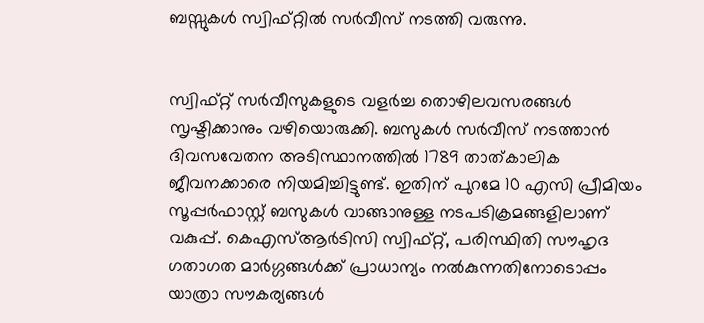ബസ്സുകൾ സ്വിഫ്റ്റിൽ സർവീസ് നടത്തി വരുന്നു.


സ്വിഫ്റ്റ് സർവീസുകളുടെ വളർച്ച തൊഴിലവസരങ്ങൾ സൃഷ്ടിക്കാനും വഴിയൊരുക്കി. ബസുകൾ സർവീസ് നടത്താൻ ദിവസവേതന അടിസ്ഥാനത്തിൽ 1789 താത്കാലിക ജീവനക്കാരെ നിയമിച്ചിട്ടുണ്ട്. ഇതിന് പുറമേ 10 എസി പ്രീമിയം സൂപ്പർഫാസ്റ്റ് ബസുകൾ വാങ്ങാനുള്ള നടപടിക്രമങ്ങളിലാണ് വകുപ്പ്. കെഎസ്ആർടിസി സ്വിഫ്റ്റ്, പരിസ്ഥിതി സൗഹൃദ ഗതാഗത മാർഗ്ഗങ്ങൾക്ക് പ്രാധാന്യം നൽകുന്നതിനോടൊപ്പം യാത്രാ സൗകര്യങ്ങൾ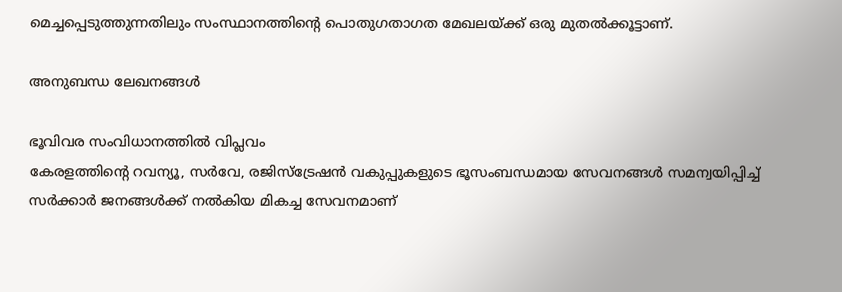മെച്ചപ്പെടുത്തുന്നതിലും സംസ്ഥാനത്തിന്റെ പൊതുഗതാഗത മേഖലയ്ക്ക് ഒരു മുതൽക്കൂട്ടാണ്.

അനുബന്ധ ലേഖനങ്ങൾ

ഭൂവിവര സംവിധാനത്തിൽ വിപ്ലവം
കേരളത്തിന്റെ റവന്യൂ, സർവേ, രജിസ്ട്രേഷൻ വകുപ്പുകളുടെ ഭൂസംബന്ധമായ സേവനങ്ങൾ സമന്വയിപ്പിച്ച് സർക്കാർ ജനങ്ങൾക്ക് നൽകിയ മികച്ച സേവനമാണ്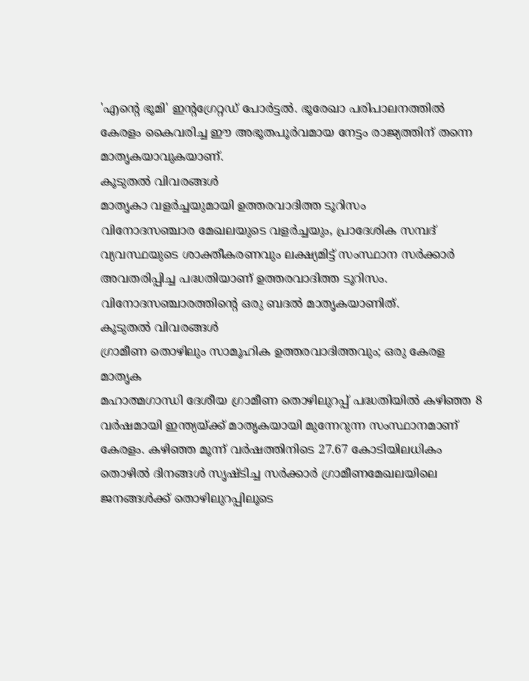'എന്റെ ഭൂമി' ഇന്റഗ്രേറ്റഡ് പോർട്ടൽ. ഭൂരേഖാ പരിപാലനത്തിൽ കേരളം കൈവരിച്ച ഈ അഭൂതപൂർവമായ നേട്ടം രാജ്യത്തിന് തന്നെ മാതൃകയാവുകയാണ്.
കൂടുതൽ വിവരങ്ങൾ
മാതൃകാ വളര്‍ച്ചയുമായി ഉത്തരവാദിത്ത ടൂറിസം
വിനോദസഞ്ചാര മേഖലയുടെ വളർച്ചയും, പ്രാദേശിക സമ്പദ് വ്യവസ്ഥയുടെ ശാക്തീകരണവും ലക്ഷ്യമിട്ട് സംസ്ഥാന സർക്കാർ അവതരിപ്പിച്ച പദ്ധതിയാണ് ഉത്തരവാദിത്ത ടൂറിസം. വിനോദസഞ്ചാരത്തിന്റെ ഒരു ബദൽ മാതൃകയാണിത്.
കൂടുതൽ വിവരങ്ങൾ
ഗ്രാമീണ തൊഴിലും സാമൂഹിക ഉത്തരവാദിത്തവും; ഒരു കേരള മാതൃക
മഹാത്മഗാന്ധി ദേശീയ ഗ്രാമീണ തൊഴിലുറപ്പ് പദ്ധതിയിൽ കഴിഞ്ഞ 8 വർഷമായി ഇന്ത്യയ്ക്ക് മാതൃകയായി മുന്നേറുന്ന സംസ്ഥാനമാണ് കേരളം. കഴിഞ്ഞ മൂന്ന് വർഷത്തിനിടെ 27.67 കോടിയിലധികം തൊഴിൽ ദിനങ്ങൾ സൃഷ്ടിച്ച സർക്കാർ ഗ്രാമീണമേഖലയിലെ ജനങ്ങൾക്ക് തൊഴിലുറപ്പിലൂടെ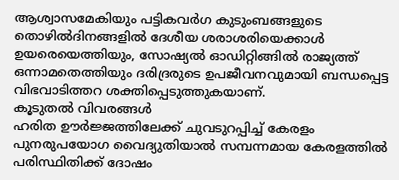ആശ്വാസമേകിയും പട്ടികവർഗ കുടുംബങ്ങളുടെ തൊഴിൽദിനങ്ങളിൽ ദേശീയ ശരാശരിയെക്കാൾ ഉയരെയെത്തിയും, സോഷ്യൽ ഓഡിറ്റിങ്ങിൽ രാജ്യത്ത് ഒന്നാമതെത്തിയും ദരിദ്രരുടെ ഉപജീവനവുമായി ബന്ധപ്പെട്ട വിഭവാടിത്തറ ശക്തിപ്പെടുത്തുകയാണ്.
കൂടുതൽ വിവരങ്ങൾ
ഹരിത ഊര്‍ജ്ജത്തിലേക്ക് ചുവടുറപ്പിച്ച് കേരളം
പുനരുപയോഗ വൈദ്യുതിയാൽ സമ്പന്നമായ കേരളത്തിൽ പരിസ്ഥിതിക്ക് ദോഷം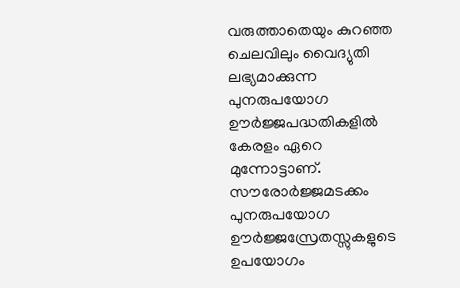വരുത്താതെയും കുറഞ്ഞ ചെലവിലും വൈദ്യുതി ലഭ്യമാക്കുന്ന പുനരുപയോഗ ഊർജ്ജപദ്ധതികളിൽ കേരളം ഏറെ മുന്നോട്ടാണ്. സൗരോർജ്ജമടക്കം പുനരുപയോഗ ഊർജ്ജസ്രേതസ്സുകളുടെ ഉപയോഗം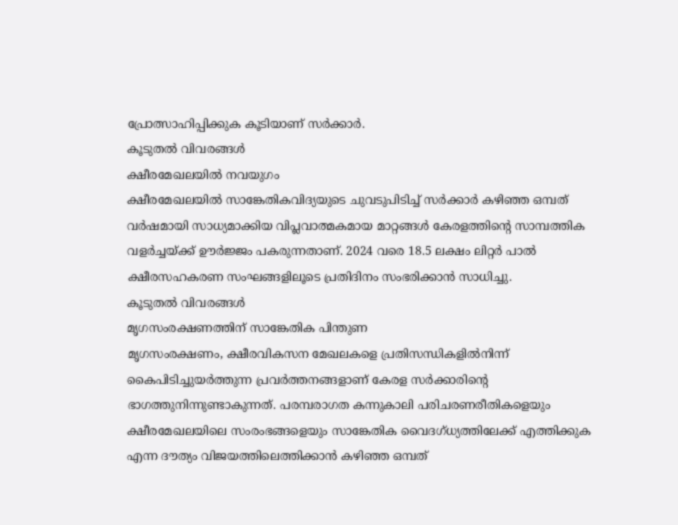പ്രോത്സാഹിപ്പിക്കുക കൂടിയാണ് സർക്കാർ.
കൂടുതൽ വിവരങ്ങൾ
ക്ഷീരമേഖലയില്‍ നവയുഗം
ക്ഷീരമേഖലയിൽ സാങ്കേതികവിദ്യയുടെ ചുവടുപിടിച്ച് സർക്കാർ കഴിഞ്ഞ ഒമ്പത് വർഷമായി സാധ്യമാക്കിയ വിപ്ലവാത്മകമായ മാറ്റങ്ങൾ കേരളത്തിന്റെ സാമ്പത്തിക വളർച്ചയ്ക്ക് ഊർജ്ജം പകരുന്നതാണ്. 2024 വരെ 18.5 ലക്ഷം ലിറ്റർ പാൽ ക്ഷീരസഹകരണ സംഘങ്ങളിലൂടെ പ്രതിദിനം സംഭരിക്കാൻ സാധിച്ചു.
കൂടുതൽ വിവരങ്ങൾ
മൃഗസംരക്ഷണത്തിന് സാങ്കേതിക പിന്തുണ
മൃഗസംരക്ഷണം, ക്ഷീരവികസന മേഖലകളെ പ്രതിസന്ധികളിൽനിന്ന് കൈപിടിച്ചുയർത്തുന്ന പ്രവർത്തനങ്ങളാണ് കേരള സർക്കാരിന്റെ ഭാഗത്തുനിന്നുണ്ടാകുന്നത്. പരമ്പരാഗത കന്നുകാലി പരിചരണരീതികളെയും ക്ഷീരമേഖലയിലെ സംരംഭങ്ങളെയും സാങ്കേതിക വൈദഗ്ധ്യത്തിലേക്ക് എത്തിക്കുക എന്ന ദൗത്യം വിജയത്തിലെത്തിക്കാൻ കഴിഞ്ഞ ഒമ്പത്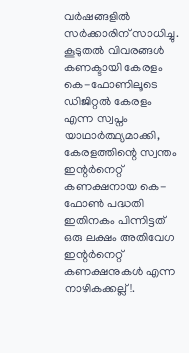വർഷങ്ങളിൽ സർക്കാരിന് സാധിച്ചു.
കൂടുതൽ വിവരങ്ങൾ
കണക്ടായി കേരളം കെ-ഫോണിലൂടെ
ഡിജിറ്റൽ കേരളം എന്ന സ്വപ്നം യാഥാർത്ഥ്യമാക്കി, കേരളത്തിന്റെ സ്വന്തം ഇന്റർനെറ്റ് കണക്ഷനായ കെ-ഫോൺ പദ്ധതി ഇതിനകം പിന്നിട്ടത് ഒരു ലക്ഷം അതിവേഗ ഇന്റർനെറ്റ് കണക്ഷനുകൾ എന്ന നാഴികക്കല്ല്!.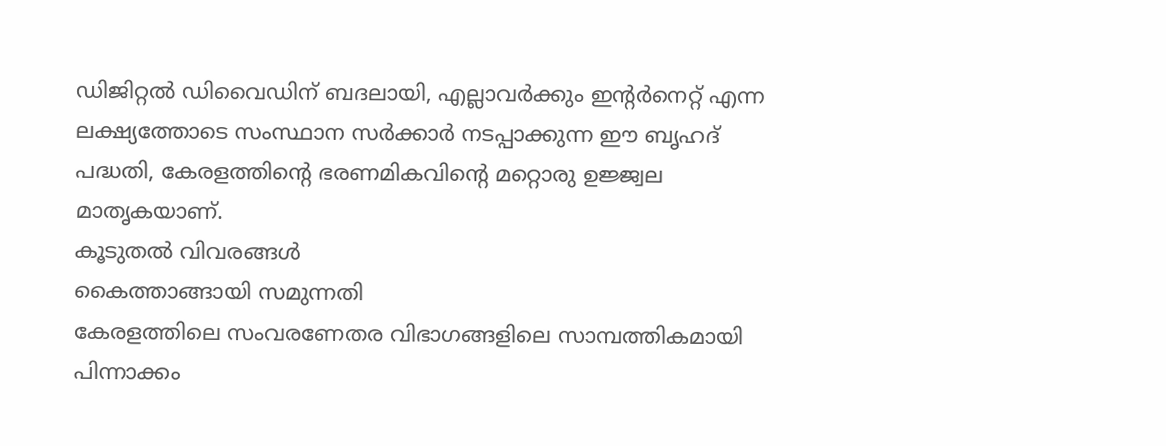ഡിജിറ്റൽ ഡിവൈഡിന് ബദലായി, എല്ലാവർക്കും ഇന്റർനെറ്റ് എന്ന ലക്ഷ്യത്തോടെ സംസ്ഥാന സർക്കാർ നടപ്പാക്കുന്ന ഈ ബൃഹദ് പദ്ധതി, കേരളത്തിന്റെ ഭരണമികവിന്റെ മറ്റൊരു ഉജ്ജ്വല മാതൃകയാണ്.
കൂടുതൽ വിവരങ്ങൾ
കൈത്താങ്ങായി സമുന്നതി
കേരളത്തിലെ സംവരണേതര വിഭാഗങ്ങളിലെ സാമ്പത്തികമായി പിന്നാക്കം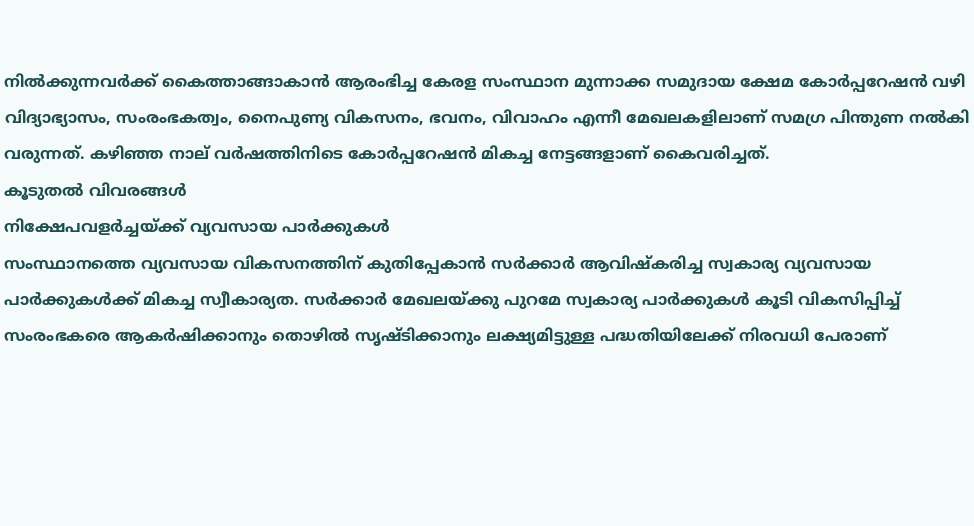നിൽക്കുന്നവർക്ക് കൈത്താങ്ങാകാൻ ആരംഭിച്ച കേരള സംസ്ഥാന മുന്നാക്ക സമുദായ ക്ഷേമ കോർപ്പറേഷൻ വഴി വിദ്യാഭ്യാസം, സംരംഭകത്വം, നൈപുണ്യ വികസനം, ഭവനം, വിവാഹം എന്നീ മേഖലകളിലാണ് സമഗ്ര പിന്തുണ നൽകി വരുന്നത്. കഴിഞ്ഞ നാല് വർഷത്തിനിടെ കോർപ്പറേഷൻ മികച്ച നേട്ടങ്ങളാണ് കൈവരിച്ചത്.
കൂടുതൽ വിവരങ്ങൾ
നിക്ഷേപവളര്‍ച്ചയ്ക്ക് വ്യവസായ പാര്‍ക്കുകള്‍
സംസ്ഥാനത്തെ വ്യവസായ വികസനത്തിന് കുതിപ്പേകാൻ സർക്കാർ ആവിഷ്‌കരിച്ച സ്വകാര്യ വ്യവസായ പാർക്കുകൾക്ക് മികച്ച സ്വീകാര്യത. സർക്കാർ മേഖലയ്ക്കു പുറമേ സ്വകാര്യ പാർക്കുകൾ കൂടി വികസിപ്പിച്ച് സംരംഭകരെ ആകർഷിക്കാനും തൊഴിൽ സൃഷ്ടിക്കാനും ലക്ഷ്യമിട്ടുള്ള പദ്ധതിയിലേക്ക് നിരവധി പേരാണ്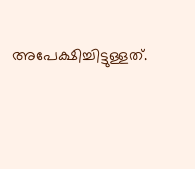അപേക്ഷിച്ചിട്ടുള്ളത്.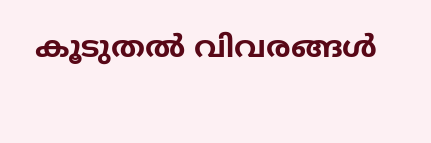കൂടുതൽ വിവരങ്ങൾ